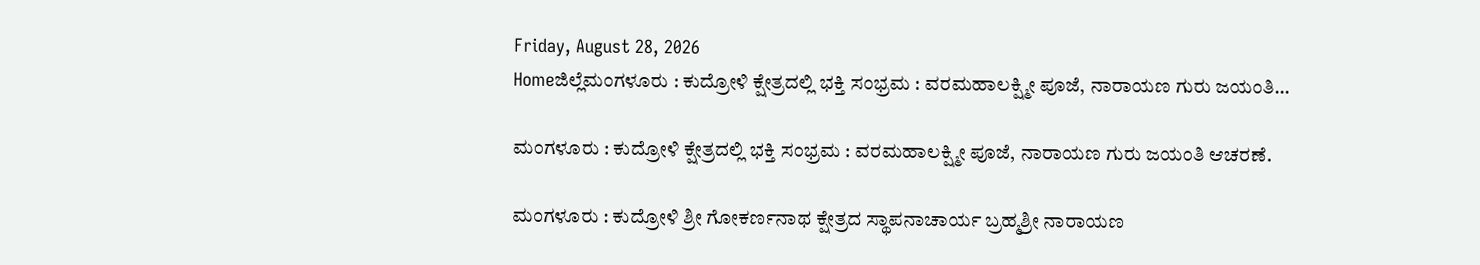Friday, August 28, 2026
Homeಜಿಲ್ಲೆಮಂಗಳೂರು : ಕುದ್ರೋಳಿ ಕ್ಷೇತ್ರದಲ್ಲಿ ಭಕ್ತಿ ಸಂಭ್ರಮ : ವರಮಹಾಲಕ್ಷ್ಮೀ ಪೂಜೆ, ನಾರಾಯಣ ಗುರು ಜಯಂತಿ...

ಮಂಗಳೂರು : ಕುದ್ರೋಳಿ ಕ್ಷೇತ್ರದಲ್ಲಿ ಭಕ್ತಿ ಸಂಭ್ರಮ : ವರಮಹಾಲಕ್ಷ್ಮೀ ಪೂಜೆ, ನಾರಾಯಣ ಗುರು ಜಯಂತಿ ಆಚರಣೆ.

ಮಂಗಳೂರು : ಕುದ್ರೋಳಿ ಶ್ರೀ ಗೋಕರ್ಣನಾಥ ಕ್ಷೇತ್ರದ ಸ್ಥಾಪನಾಚಾರ್ಯ ಬ್ರಹ್ಮಶ್ರೀ ನಾರಾಯಣ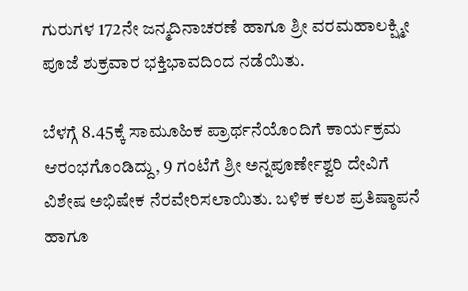ಗುರುಗಳ 172ನೇ ಜನ್ಮದಿನಾಚರಣೆ ಹಾಗೂ ಶ್ರೀ ವರಮಹಾಲಕ್ಷ್ಮೀ ಪೂಜೆ ಶುಕ್ರವಾರ ಭಕ್ತಿಭಾವದಿಂದ ನಡೆಯಿತು.

ಬೆಳಗ್ಗೆ 8.45ಕ್ಕೆ ಸಾಮೂಹಿಕ ಪ್ರಾರ್ಥನೆಯೊಂದಿಗೆ ಕಾರ್ಯಕ್ರಮ ಆರಂಭಗೊಂಡಿದ್ದು, 9 ಗಂಟೆಗೆ ಶ್ರೀ ಅನ್ನಪೂರ್ಣೇಶ್ವರಿ ದೇವಿಗೆ ವಿಶೇಷ ಅಭಿಷೇಕ ನೆರವೇರಿಸಲಾಯಿತು. ಬಳಿಕ ಕಲಶ ಪ್ರತಿಷ್ಠಾಪನೆ ಹಾಗೂ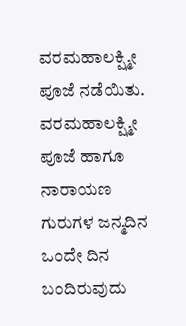ವರಮಹಾಲಕ್ಷ್ಮೀ ಪೂಜೆ ನಡೆಯಿತು.
ವರಮಹಾಲಕ್ಷ್ಮೀ ಪೂಜೆ ಹಾಗೂ ನಾರಾಯಣ ಗುರುಗಳ ಜನ್ಮದಿನ ಒಂದೇ ದಿನ ಬಂದಿರುವುದು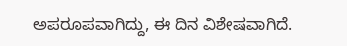ಅಪರೂಪವಾಗಿದ್ದು, ಈ ದಿನ ವಿಶೇಷವಾಗಿದೆ.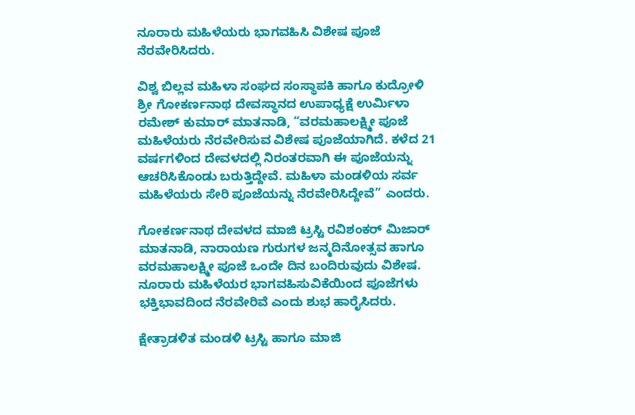ನೂರಾರು ಮಹಿಳೆಯರು ಭಾಗವಹಿಸಿ ವಿಶೇಷ ಪೂಜೆ ನೆರವೇರಿಸಿದರು.

ವಿಶ್ವ ಬಿಲ್ಲವ ಮಹಿಳಾ ಸಂಘದ ಸಂಸ್ಥಾಪಕಿ ಹಾಗೂ ಕುದ್ರೋಳಿ ಶ್ರೀ ಗೋಕರ್ಣನಾಥ ದೇವಸ್ಥಾನದ ಉಪಾಧ್ಯಕ್ಷೆ ಉರ್ಮಿಳಾ ರಮೇಶ್ ಕುಮಾರ್ ಮಾತನಾಡಿ, “ವರಮಹಾಲಕ್ಷ್ಮೀ ಪೂಜೆ ಮಹಿಳೆಯರು ನೆರವೇರಿಸುವ ವಿಶೇಷ ಪೂಜೆಯಾಗಿದೆ. ಕಳೆದ 21 ವರ್ಷಗಳಿಂದ ದೇವಳದಲ್ಲಿ ನಿರಂತರವಾಗಿ ಈ ಪೂಜೆಯನ್ನು ಆಚರಿಸಿಕೊಂಡು ಬರುತ್ತಿದ್ದೇವೆ. ಮಹಿಳಾ ಮಂಡಳಿಯ ಸರ್ವ ಮಹಿಳೆಯರು ಸೇರಿ ಪೂಜೆಯನ್ನು ನೆರವೇರಿಸಿದ್ದೇವೆ” ಎಂದರು.

ಗೋಕರ್ಣನಾಥ ದೇವಳದ ಮಾಜಿ ಟ್ರಸ್ಟಿ ರವಿಶಂಕರ್ ಮಿಜಾರ್ ಮಾತನಾಡಿ, ನಾರಾಯಣ ಗುರುಗಳ ಜನ್ಮದಿನೋತ್ಸವ ಹಾಗೂ ವರಮಹಾಲಕ್ಷ್ಮೀ ಪೂಜೆ ಒಂದೇ ದಿನ ಬಂದಿರುವುದು ವಿಶೇಷ. ನೂರಾರು ಮಹಿಳೆಯರ ಭಾಗವಹಿಸುವಿಕೆಯಿಂದ ಪೂಜೆಗಳು ಭಕ್ತಿಭಾವದಿಂದ ನೆರವೇರಿವೆ ಎಂದು ಶುಭ ಹಾರೈಸಿದರು.

ಕ್ಷೇತ್ರಾಡಳಿತ ಮಂಡಳಿ ಟ್ರಸ್ಟಿ ಹಾಗೂ ಮಾಜಿ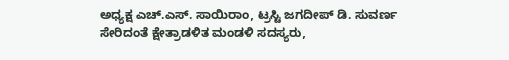ಅಧ್ಯಕ್ಷ ಎಚ್.ಎಸ್. ಸಾಯಿರಾಂ, ಟ್ರಸ್ಟಿ ಜಗದೀಪ್ ಡಿ. ಸುವರ್ಣ ಸೇರಿದಂತೆ ಕ್ಷೇತ್ರಾಡಳಿತ ಮಂಡಳಿ ಸದಸ್ಯರು,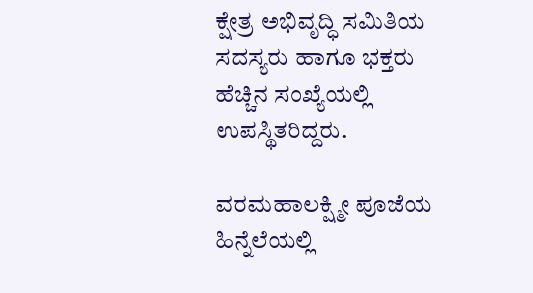ಕ್ಷೇತ್ರ ಅಭಿವೃದ್ಧಿ ಸಮಿತಿಯ ಸದಸ್ಯರು ಹಾಗೂ ಭಕ್ತರು ಹೆಚ್ಚಿನ ಸಂಖ್ಯೆಯಲ್ಲಿ ಉಪಸ್ಥಿತರಿದ್ದರು.

ವರಮಹಾಲಕ್ಷ್ಮೀ ಪೂಜೆಯ ಹಿನ್ನೆಲೆಯಲ್ಲಿ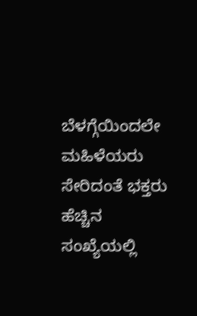ಬೆಳಗ್ಗೆಯಿಂದಲೇ ಮಹಿಳೆಯರು ಸೇರಿದಂತೆ ಭಕ್ತರು ಹೆಚ್ಚಿನ ಸಂಖ್ಯೆಯಲ್ಲಿ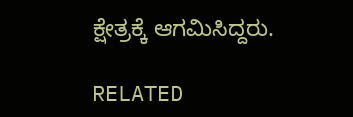ಕ್ಷೇತ್ರಕ್ಕೆ ಆಗಮಿಸಿದ್ದರು.

RELATED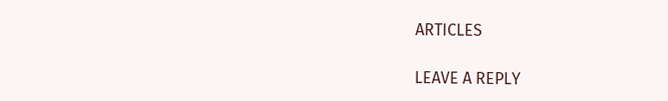ARTICLES

LEAVE A REPLY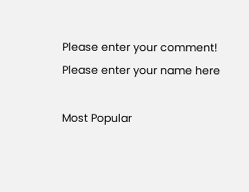Please enter your comment!
Please enter your name here

Most Popular